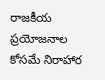రాజకీయ ప్రయోజనాల కోసమే నిరాహార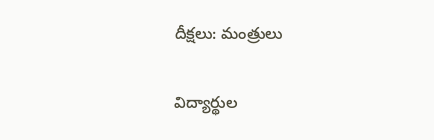దీక్షలు: మంత్రులు

విద్యార్థుల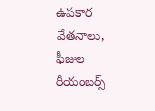ఉపకార వేతనాలు, ఫీజుల రీయంబర్స్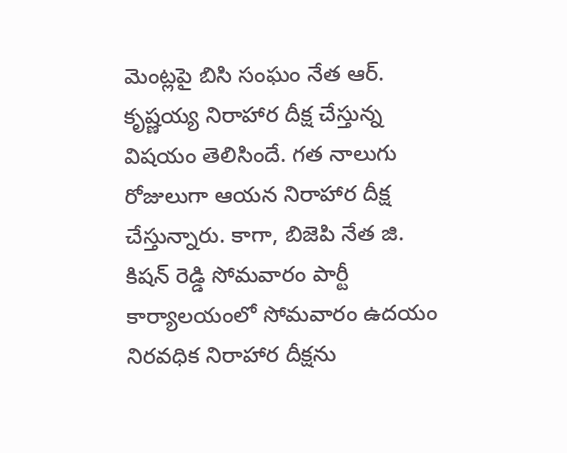మెంట్లపై బిసి సంఘం నేత ఆర్. కృష్ణయ్య నిరాహార దీక్ష చేస్తున్న విషయం తెలిసిందే. గత నాలుగు రోజులుగా ఆయన నిరాహార దీక్ష చేస్తున్నారు. కాగా, బిజెపి నేత జి. కిషన్ రెడ్డి సోమవారం పార్టీ కార్యాలయంలో సోమవారం ఉదయం నిరవధిక నిరాహార దీక్షను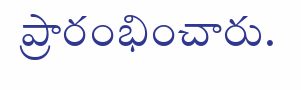ప్రారంభించారు.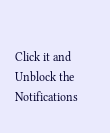Click it and Unblock the Notifications